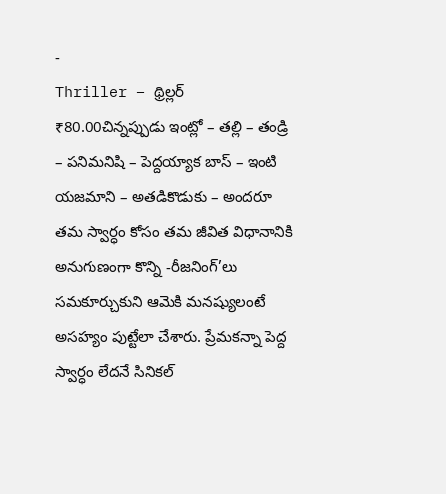-
Thriller – థ్రిల్లర్
₹80.00చిన్నప్పుడు ఇంట్లో – తల్లి – తండ్రి – పనిమనిషి – పెద్దయ్యాక బాస్ – ఇంటి యజమాని – అతడికొడుకు – అందరూ తమ స్వార్ధం కోసం తమ జీవిత విధానానికి అనుగుణంగా కొన్ని -రీజనింగ్’లు సమకూర్చుకుని ఆమెకి మనష్యులంటే అసహ్యం పుట్టేలా చేశారు. ప్రేమకన్నా పెద్ద స్వార్ధం లేదనే సినికల్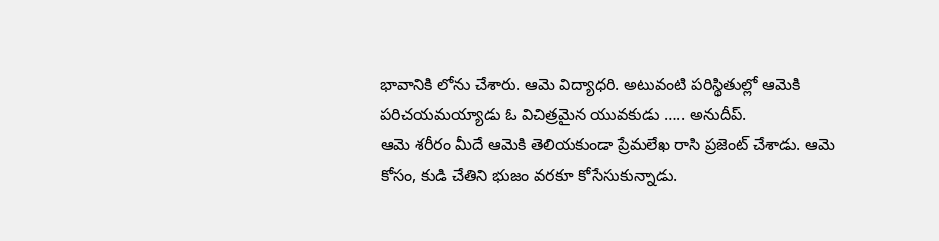భావానికి లోను చేశారు. ఆమె విద్యాధరి. అటువంటి పరిస్థితుల్లో ఆమెకి పరిచయమయ్యాడు ఓ విచిత్రమైన యువకుడు ….. అనుదీప్.
ఆమె శరీరం మీదే ఆమెకి తెలియకుండా ప్రేమలేఖ రాసి ప్రజెంట్ చేశాడు. ఆమె కోసం, కుడి చేతిని భుజం వరకూ కోసేసుకున్నాడు.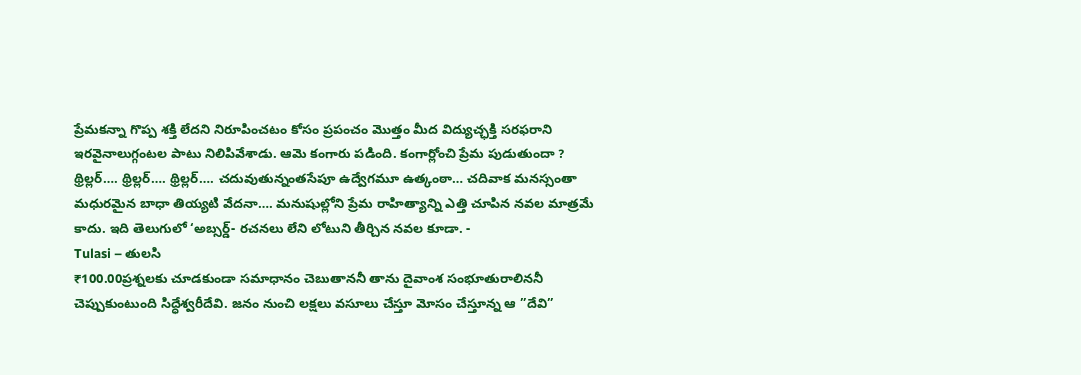ప్రేమకన్నా గొప్ప శక్తి లేదని నిరూపించటం కోసం ప్రపంచం మొత్తం మీద విద్యుచ్ఛక్తి సరఫరాని ఇరవైనాలుగ్గంటల పాటు నిలిపివేశాడు. ఆమె కంగారు పడింది. కంగార్లోంచి ప్రేమ పుడుతుందా ? థ్రిల్లర్…. థ్రిల్లర్…. థ్రిల్లర్…. చదువుతున్నంతసేపూ ఉద్వేగమూ ఉత్కంఠా… చదివాక మనస్సంతా మధురమైన బాధా తియ్యటి వేదనా…. మనుషుల్లోని ప్రేమ రాహిత్యాన్ని ఎత్తి చూపిన నవల మాత్రమే కాదు. ఇది తెలుగులో ‘అబ్సర్డ్- రచనలు లేని లోటుని తీర్చిన నవల కూడా. -
Tulasi – తులసి
₹100.00ప్రశ్నలకు చూడకుండా సమాధానం చెబుతాననీ తాను దైవాంశ సంభూతురాలిననీ చెప్పుకుంటుంది సిద్ధేశ్వరీదేవి. జనం నుంచి లక్షలు వసూలు చేస్తూ మోసం చేస్తూన్న ఆ ”దేవి”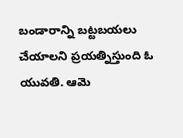బండారాన్ని బట్టబయలు చేయాలని ప్రయత్నిస్తుంది ఓ యువతి. ఆమె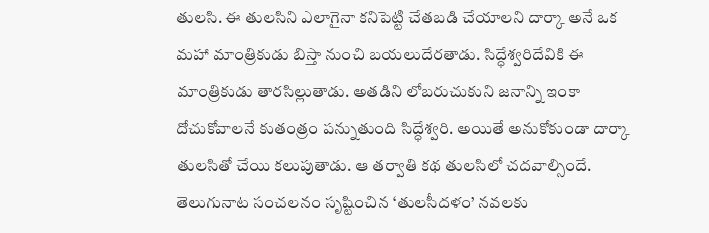తులసి. ఈ తులసిని ఎలాగైనా కనిపెట్టి చేతబడి చేయాలని దార్కా అనే ఒక మహా మాంత్రికుడు బిస్తా నుంచి బయలుదేరతాడు. సిద్ధేశ్వరిదేవికి ఈ మాంత్రికుడు తారసిల్లుతాడు. అతడిని లోబరుచుకుని జనాన్ని ఇంకా దోచుకోవాలనే కుతంత్రం పన్నుతుంది సిద్ధేశ్వరి. అయితే అనుకోకుండా దార్కా తులసితో చేయి కలుపుతాడు. ఆ తర్వాతి కథ తులసిలో చదవాల్సిందే.
తెలుగునాట సంచలనం సృష్టించిన ‘తులసీదళం’ నవలకు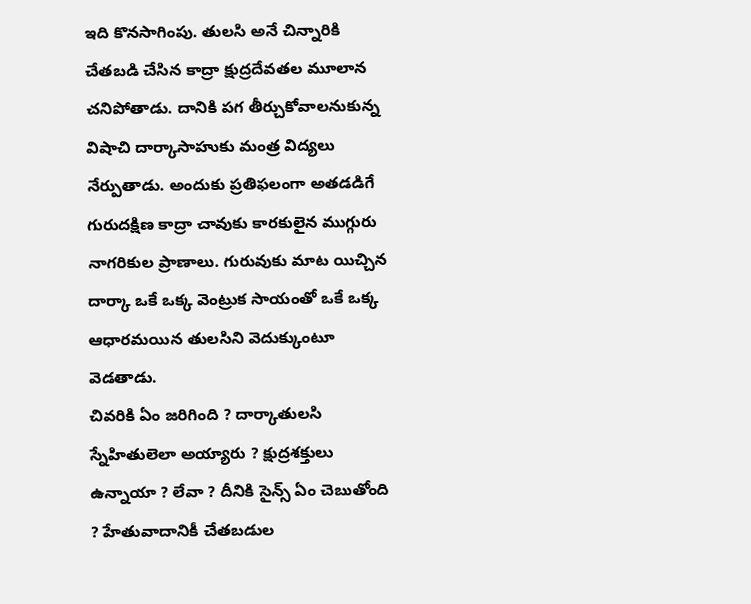ఇది కొనసాగింపు. తులసి అనే చిన్నారికి చేతబడి చేసిన కాద్రా క్షుద్రదేవతల మూలాన చనిపోతాడు. దానికి పగ తీర్చుకోవాలనుకున్న విషాచి దార్కాసాహుకు మంత్ర విద్యలు నేర్పుతాడు. అందుకు ప్రతిఫలంగా అతడడిగే గురుదక్షిణ కాద్రా చావుకు కారకులైన ముగ్గురు నాగరికుల ప్రాణాలు. గురువుకు మాట యిచ్చిన దార్కా ఒకే ఒక్క వెంట్రుక సాయంతో ఒకే ఒక్క ఆధారమయిన తులసిని వెదుక్కుంటూ వెడతాడు.
చివరికి ఏం జరిగింది ? దార్కాతులసి స్నేహితులెలా అయ్యారు ? క్షుద్రశక్తులు ఉన్నాయా ? లేవా ? దీనికి సైన్స్ ఏం చెబుతోంది ? హేతువాదానికీ చేతబడుల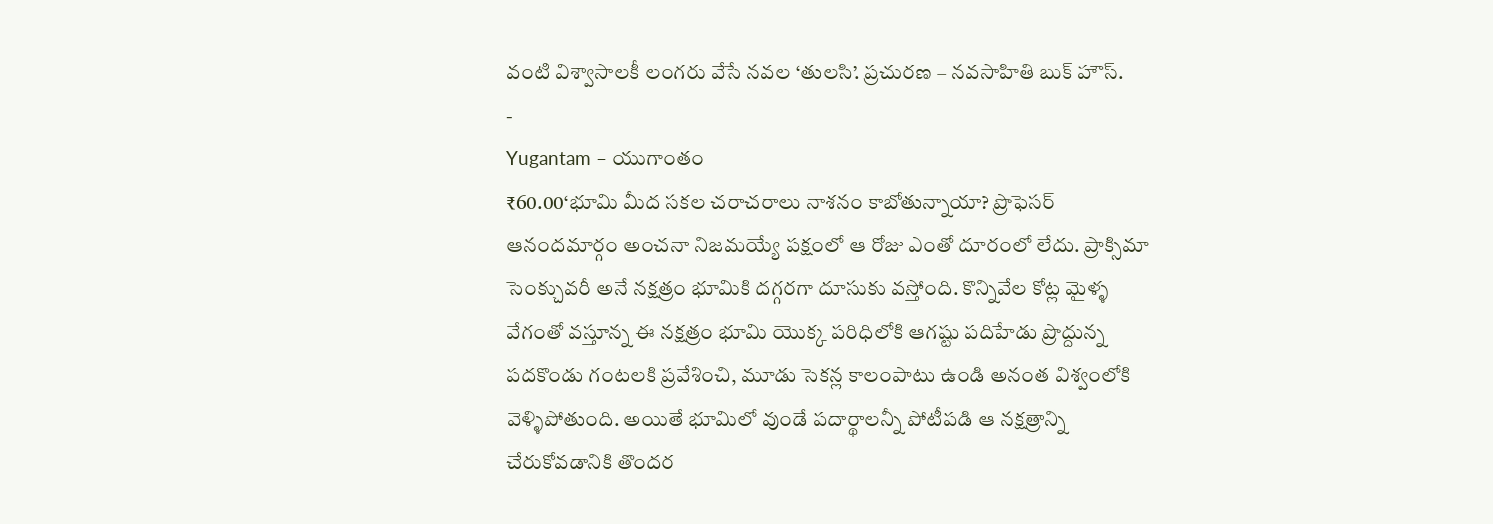వంటి విశ్వాసాలకీ లంగరు వేసే నవల ‘తులసి’. ప్రచురణ – నవసాహితి బుక్ హౌస్.
-
Yugantam – యుగాంతం
₹60.00‘భూమి మీద సకల చరాచరాలు నాశనం కాబోతున్నాయా? ప్రొఫెసర్ ఆనందమార్గం అంచనా నిజమయ్యే పక్షంలో ఆ రోజు ఎంతో దూరంలో లేదు. ప్రాక్సిమా సెంక్చువరీ అనే నక్షత్రం భూమికి దగ్గరగా దూసుకు వస్తోంది. కొన్నివేల కోట్ల మైళ్ళ వేగంతో వస్తూన్న ఈ నక్షత్రం భూమి యొక్క పరిధిలోకి ఆగష్టు పదిహేడు ప్రొద్దున్న పదకొండు గంటలకి ప్రవేశించి, మూడు సెకన్ల కాలంపాటు ఉండి అనంత విశ్వంలోకి వెళ్ళిపోతుంది. అయితే భూమిలో వుండే పదార్థాలన్నీ పోటీపడి ఆ నక్షత్రాన్ని చేరుకోవడానికి తొందర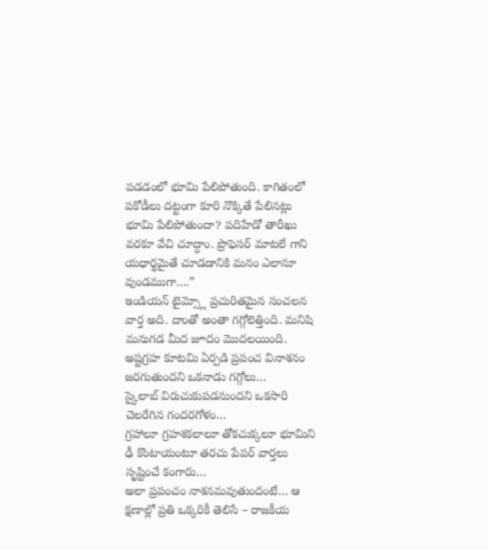పడడంలో భూమి పేలిపోతుంది. కాగితంలో పకోడీలు దట్టంగా కూరి నొక్కితే పేలినట్లు భూమి పేలిపోతుందా? పదిహేడో తారీఖు వరకూ వేచి చూద్దాం. ప్రొఫెసర్ మాటలే గాని యధార్థమైతే చూడడానికి మనం ఎలానూ వుండముగా….”
ఇండియన్ టైమ్స్లో ప్రచురితమైన సంచలన వార్త అది. దాంతో అంతా గగ్గోలెత్తింది. మనిషి మనుగడ మీద జూదం మొదలయింది.
అష్టగ్రహ కూటమి ఏర్పడి ప్రపంచ వినాశనం జరగుతుందని ఒకనాడు గగ్గోలు…
స్కైలాబ్ విరుచుకుపడనుందని ఒకసారి చెలరేగిన గందరగోళం…
గ్రహాలూ గ్రహశకలాలూ తోకచుక్కలూ భూమిని ఢీ కొంటాయంటూ తరచు పేపర్ వార్తలు సృష్టించే కంగారు…
అలా ప్రపంచం నాశనమవుతుందంటే… ఆ క్షణాల్లో ప్రతి ఒక్కరికీ తెలిసే – రాజకీయ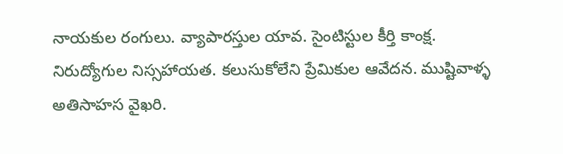నాయకుల రంగులు. వ్యాపారస్తుల యావ. సైంటిస్టుల కీర్తి కాంక్ష. నిరుద్యోగుల నిస్సహాయత. కలుసుకోలేని ప్రేమికుల ఆవేదన. ముష్టివాళ్ళ అతిసాహస వైఖరి.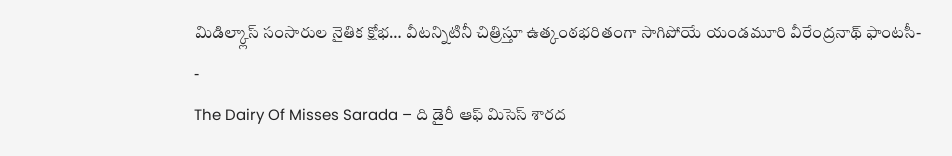మిడిల్క్లాస్ సంసారుల నైతిక క్షోభ… వీటన్నిటినీ చిత్రిస్తూ ఉత్కంఠభరితంగా సాగిపోయే యండమూరి వీరేంద్రనాథ్ ఫాంటసీ-
-
The Dairy Of Misses Sarada – ది డైరీ ఆఫ్ మిసెస్ శారద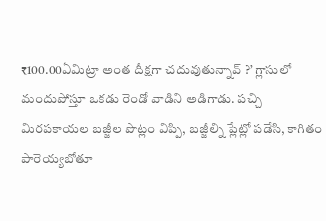₹100.00ఏమిట్రా అంత దీక్షగా చదువుతున్నావ్ ?’ గ్లాసులో మందుపోస్తూ ఒకడు రెండో వాడిని అడిగాడు. పచ్చి మిరపకాయల బజ్జీల పొట్లం విప్పి, బజ్జీల్ని ప్లేట్లో పడేసి, కాగితం పారెయ్యబోతూ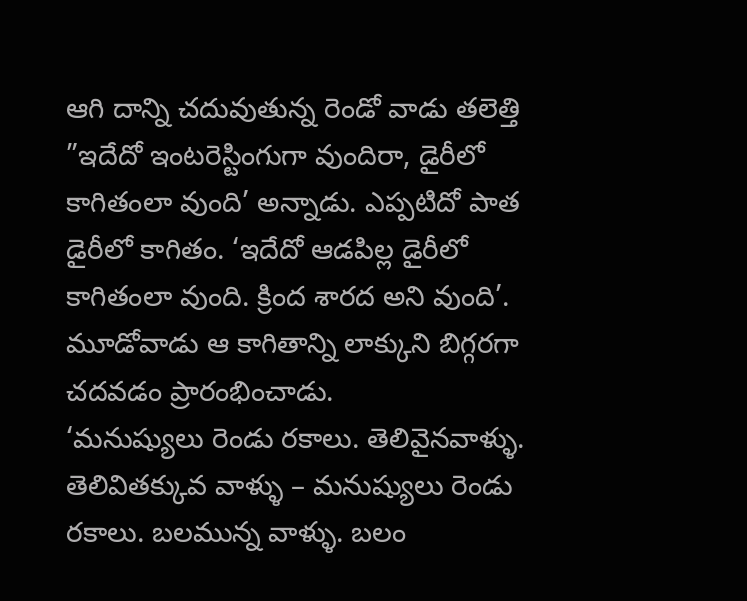ఆగి దాన్ని చదువుతున్న రెండో వాడు తలెత్తి ”ఇదేదో ఇంటరెస్టింగుగా వుందిరా, డైరీలో కాగితంలా వుంది’ అన్నాడు. ఎప్పటిదో పాత డైరీలో కాగితం. ‘ఇదేదో ఆడపిల్ల డైరీలో కాగితంలా వుంది. క్రింద శారద అని వుంది’. మూడోవాడు ఆ కాగితాన్ని లాక్కుని బిగ్గరగా చదవడం ప్రారంభించాడు.
‘మనుష్యులు రెండు రకాలు. తెలివైనవాళ్ళు. తెలివితక్కువ వాళ్ళు – మనుష్యులు రెండు రకాలు. బలమున్న వాళ్ళు. బలం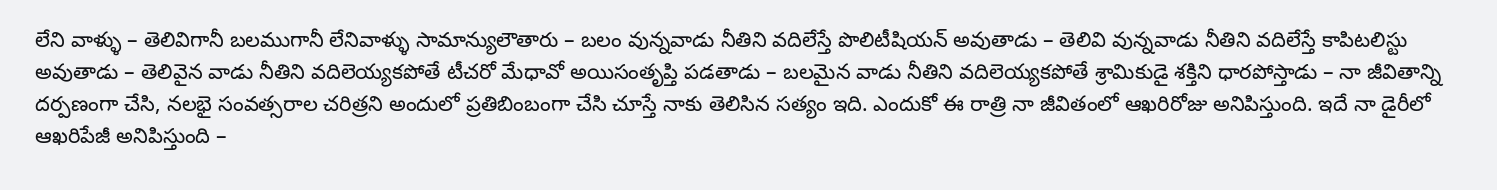లేని వాళ్ళు – తెలివిగానీ బలముగానీ లేనివాళ్ళు సామాన్యులౌతారు – బలం వున్నవాడు నీతిని వదిలేస్తే పొలిటీషియన్ అవుతాడు – తెలివి వున్నవాడు నీతిని వదిలేస్తే కాపిటలిస్టు అవుతాడు – తెలివైన వాడు నీతిని వదిలెయ్యకపోతే టీచరో మేధావో అయిసంతృప్తి పడతాడు – బలమైన వాడు నీతిని వదిలెయ్యకపోతే శ్రామికుడై శక్తిని ధారపోస్తాడు – నా జీవితాన్ని దర్పణంగా చేసి, నలభై సంవత్సరాల చరిత్రని అందులో ప్రతిబింబంగా చేసి చూస్తే నాకు తెలిసిన సత్యం ఇది. ఎందుకో ఈ రాత్రి నా జీవితంలో ఆఖరిరోజు అనిపిస్తుంది. ఇదే నా డైరీలో ఆఖరిపేజీ అనిపిస్తుంది –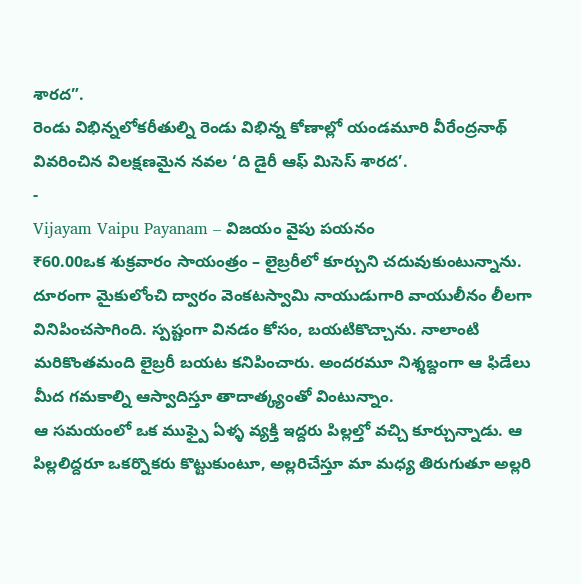శారద”.
రెండు విభిన్నలోకరీతుల్ని రెండు విభిన్న కోణాల్లో యండమూరి వీరేంద్రనాథ్ వివరించిన విలక్షణమైన నవల ‘ది డైరీ ఆఫ్ మిసెస్ శారద’.
-
Vijayam Vaipu Payanam – విజయం వైపు పయనం
₹60.00ఒక శుక్రవారం సాయంత్రం – లైబ్రరీలో కూర్చుని చదువుకుంటున్నాను. దూరంగా మైకులోంచి ద్వారం వెంకటస్వామి నాయుడుగారి వాయులీనం లీలగా వినిపించసాగింది. స్పష్టంగా వినడం కోసం, బయటికొచ్చాను. నాలాంటి మరికొంతమంది లైబ్రరీ బయట కనిపించారు. అందరమూ నిశ్శబ్దంగా ఆ ఫిడేలు మీద గమకాల్ని ఆస్వాదిస్తూ తాదాత్క్యంతో వింటున్నాం.
ఆ సమయంలో ఒక ముఫ్పై ఏళ్ళ వ్యక్తి ఇద్దరు పిల్లల్తో వచ్చి కూర్చున్నాడు. ఆ పిల్లలిద్దరూ ఒకర్నొకరు కొట్టుకుంటూ, అల్లరిచేస్తూ మా మధ్య తిరుగుతూ అల్లరి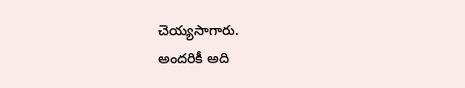చెయ్యసాగారు.
అందరికీ అది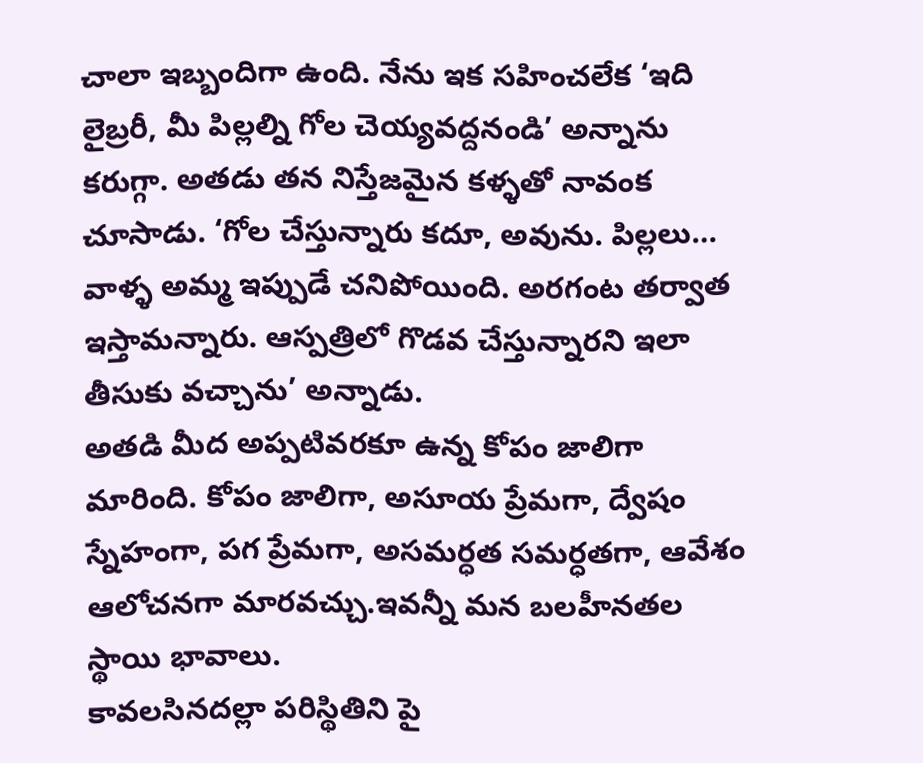చాలా ఇబ్బందిగా ఉంది. నేను ఇక సహించలేక ‘ఇది లైబ్రరీ, మీ పిల్లల్ని గోల చెయ్యవద్దనండి’ అన్నాను కరుగ్గా. అతడు తన నిస్తేజమైన కళ్ళతో నావంక చూసాడు. ‘గోల చేస్తున్నారు కదూ, అవును. పిల్లలు… వాళ్ళ అమ్మ ఇప్పుడే చనిపోయింది. అరగంట తర్వాత ఇస్తామన్నారు. ఆస్పత్రిలో గొడవ చేస్తున్నారని ఇలా తీసుకు వచ్చాను’ అన్నాడు.
అతడి మీద అప్పటివరకూ ఉన్న కోపం జాలిగా మారింది. కోపం జాలిగా, అసూయ ప్రేమగా, ద్వేషం స్నేహంగా, పగ ప్రేమగా, అసమర్ధత సమర్ధతగా, ఆవేశం ఆలోచనగా మారవచ్చు.ఇవన్నీ మన బలహీనతల స్థాయి భావాలు.
కావలసినదల్లా పరిస్థితిని పై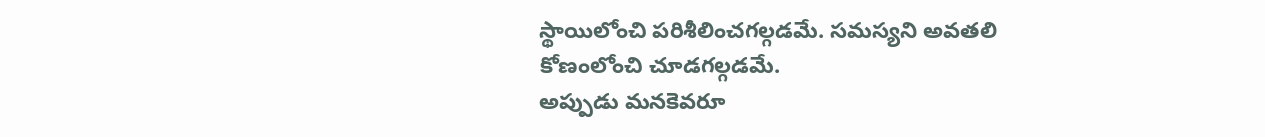స్థాయిలోంచి పరిశీలించగల్గడమే. సమస్యని అవతలి కోణంలోంచి చూడగల్గడమే.
అప్పుడు మనకెవరూ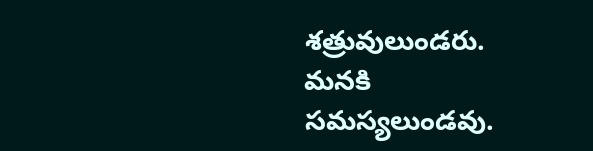శత్రువులుండరు. మనకి సమస్యలుండవు.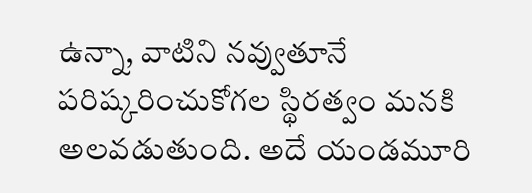ఉన్నా, వాటిని నవ్వుతూనే పరిష్కరించుకోగల స్థిరత్వం మనకి అలవడుతుంది. అదే యండమూరి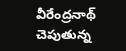వీరేంద్రనాథ్ చెపుతున్న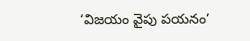‘విజయం వైపు పయనం’